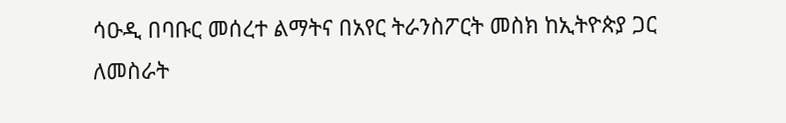ሳዑዲ በባቡር መሰረተ ልማትና በአየር ትራንስፖርት መስክ ከኢትዮጵያ ጋር ለመስራት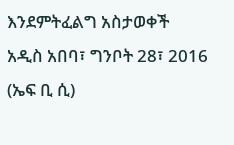እንደምትፈልግ አስታወቀች
አዲስ አበባ፣ ግንቦት 28፣ 2016 (ኤፍ ቢ ሲ)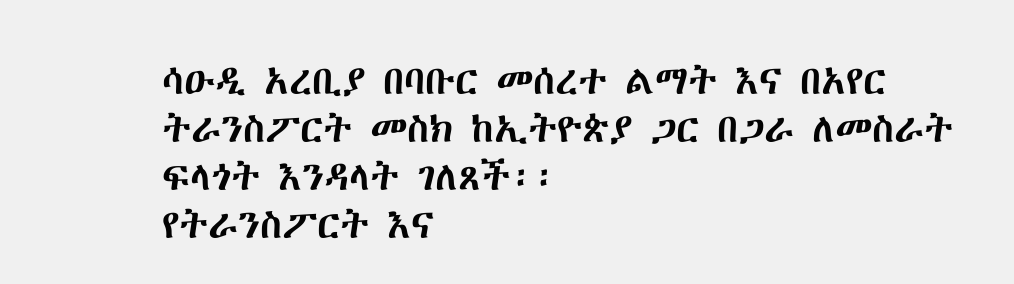ሳዑዲ አረቢያ በባቡር መሰረተ ልማት እና በአየር ትራንስፖርት መስክ ከኢትዮጵያ ጋር በጋራ ለመስራት ፍላጎት እንዳላት ገለጸች፡፡
የትራንስፖርት እና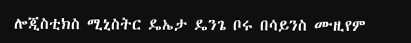ሎጂስቲክስ ሚኒስትር ዴኤታ ዴንጌ ቦሩ በሳይንስ ሙዚየም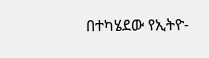በተካሄደው የኢትዮ-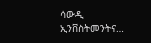ሳውዲ ኢንቨስትመንትና…